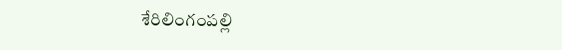శేరిలింగంపల్లి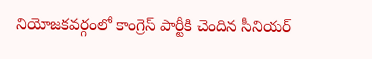నియోజకవర్గంలో కాంగ్రెస్ పార్టీకి చెందిన సీనియర్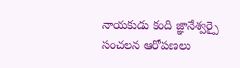నాయకుడు కంది జ్ఞానేశ్వర్పై సంచలన ఆరోపణలు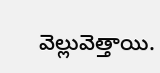వెల్లువెత్తాయి.